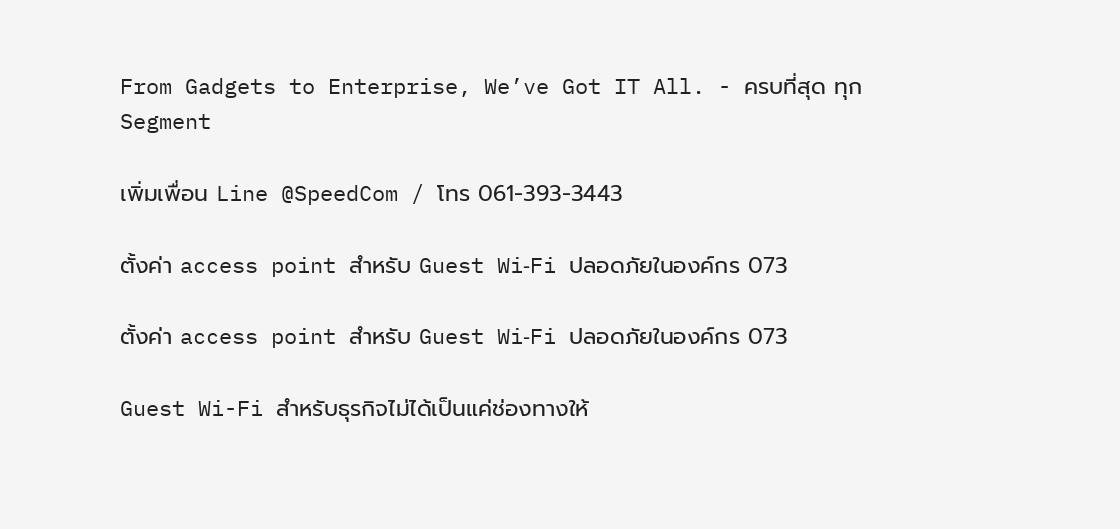From Gadgets to Enterprise, We’ve Got IT All. - ครบที่สุด ทุก Segment

เพิ่มเพื่อน Line @SpeedCom / โทร 061-393-3443

ตั้งค่า access point สำหรับ Guest Wi‑Fi ปลอดภัยในองค์กร 073

ตั้งค่า access point สำหรับ Guest Wi‑Fi ปลอดภัยในองค์กร 073

Guest Wi-Fi สำหรับธุรกิจไม่ได้เป็นแค่ช่องทางให้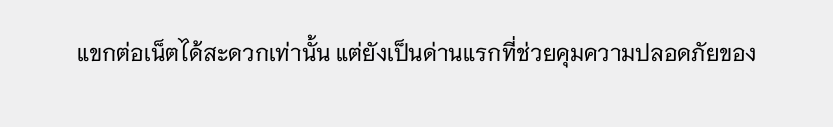แขกต่อเน็ตได้สะดวกเท่านั้น แต่ยังเป็นด่านแรกที่ช่วยคุมความปลอดภัยของ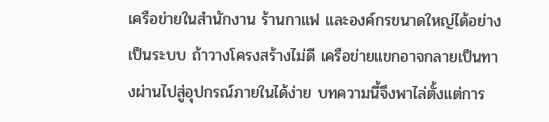เครือข่ายในสำนักงาน ร้านกาแฟ และองค์กรขนาดใหญ่ได้อย่างเป็นระบบ ถ้าวางโครงสร้างไม่ดี เครือข่ายแขกอาจกลายเป็นทางผ่านไปสู่อุปกรณ์ภายในได้ง่าย บทความนี้จึงพาไล่ตั้งแต่การ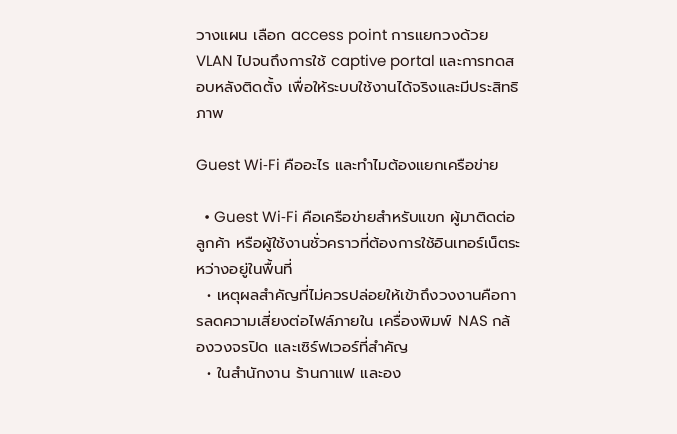วางแผน เลือก access point การแยกวงด้วย VLAN ไปจนถึงการใช้ captive portal และการทดสอบหลังติดตั้ง เพื่อให้ระบบใช้งานได้จริงและมีประสิทธิภาพ

Guest Wi‑Fi คืออะไร และทำไมต้องแยกเครือข่าย

  • Guest Wi‑Fi คือเครือข่ายสำหรับแขก ผู้มาติดต่อ ลูกค้า หรือผู้ใช้งานชั่วคราวที่ต้องการใช้อินเทอร์เน็ตระหว่างอยู่ในพื้นที่
  • เหตุผลสำคัญที่ไม่ควรปล่อยให้เข้าถึงวงงานคือการลดความเสี่ยงต่อไฟล์ภายใน เครื่องพิมพ์ NAS กล้องวงจรปิด และเซิร์ฟเวอร์ที่สำคัญ
  • ในสำนักงาน ร้านกาแฟ และอง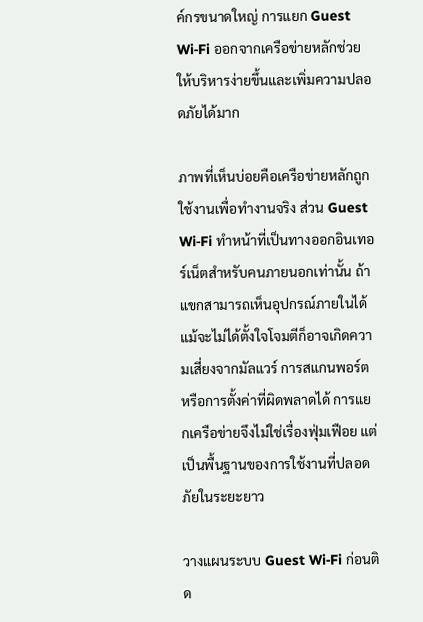ค์กรขนาดใหญ่ การแยก Guest Wi‑Fi ออกจากเครือข่ายหลักช่วยให้บริหารง่ายขึ้นและเพิ่มความปลอดภัยได้มาก

ภาพที่เห็นบ่อยคือเครือข่ายหลักถูกใช้งานเพื่อทำงานจริง ส่วน Guest Wi‑Fi ทำหน้าที่เป็นทางออกอินเทอร์เน็ตสำหรับคนภายนอกเท่านั้น ถ้าแขกสามารถเห็นอุปกรณ์ภายในได้ แม้จะไม่ได้ตั้งใจโจมตีก็อาจเกิดความเสี่ยงจากมัลแวร์ การสแกนพอร์ต หรือการตั้งค่าที่ผิดพลาดได้ การแยกเครือข่ายจึงไม่ใช่เรื่องฟุ่มเฟือย แต่เป็นพื้นฐานของการใช้งานที่ปลอดภัยในระยะยาว

วางแผนระบบ Guest Wi‑Fi ก่อนติด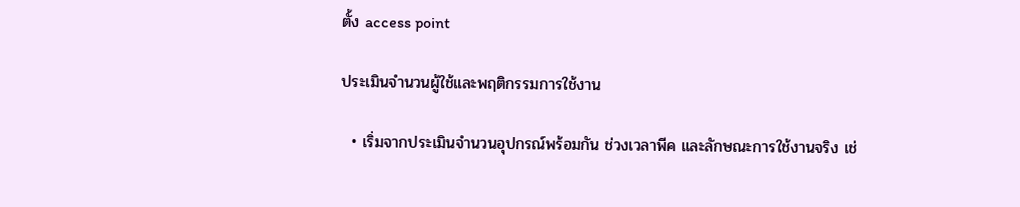ตั้ง access point

ประเมินจำนวนผู้ใช้และพฤติกรรมการใช้งาน

  • เริ่มจากประเมินจำนวนอุปกรณ์พร้อมกัน ช่วงเวลาพีค และลักษณะการใช้งานจริง เช่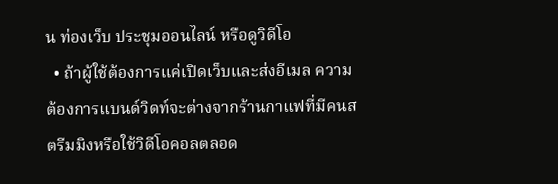น ท่องเว็บ ประชุมออนไลน์ หรือดูวิดีโอ
  • ถ้าผู้ใช้ต้องการแค่เปิดเว็บและส่งอีเมล ความต้องการแบนด์วิดท์จะต่างจากร้านกาแฟที่มีคนสตรีมมิงหรือใช้วิดีโอคอลตลอด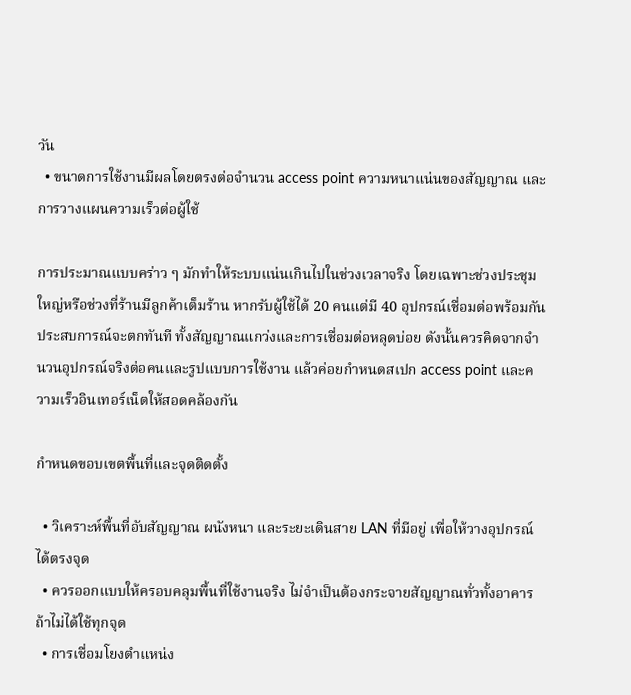วัน
  • ขนาดการใช้งานมีผลโดยตรงต่อจำนวน access point ความหนาแน่นของสัญญาณ และการวางแผนความเร็วต่อผู้ใช้

การประมาณแบบคร่าว ๆ มักทำให้ระบบแน่นเกินไปในช่วงเวลาจริง โดยเฉพาะช่วงประชุมใหญ่หรือช่วงที่ร้านมีลูกค้าเต็มร้าน หากรับผู้ใช้ได้ 20 คนแต่มี 40 อุปกรณ์เชื่อมต่อพร้อมกัน ประสบการณ์จะตกทันที ทั้งสัญญาณแกว่งและการเชื่อมต่อหลุดบ่อย ดังนั้นควรคิดจากจำนวนอุปกรณ์จริงต่อคนและรูปแบบการใช้งาน แล้วค่อยกำหนดสเปก access point และความเร็วอินเทอร์เน็ตให้สอดคล้องกัน

กำหนดขอบเขตพื้นที่และจุดติดตั้ง

  • วิเคราะห์พื้นที่อับสัญญาณ ผนังหนา และระยะเดินสาย LAN ที่มีอยู่ เพื่อให้วางอุปกรณ์ได้ตรงจุด
  • ควรออกแบบให้ครอบคลุมพื้นที่ใช้งานจริง ไม่จำเป็นต้องกระจายสัญญาณทั่วทั้งอาคารถ้าไม่ได้ใช้ทุกจุด
  • การเชื่อมโยงตำแหน่ง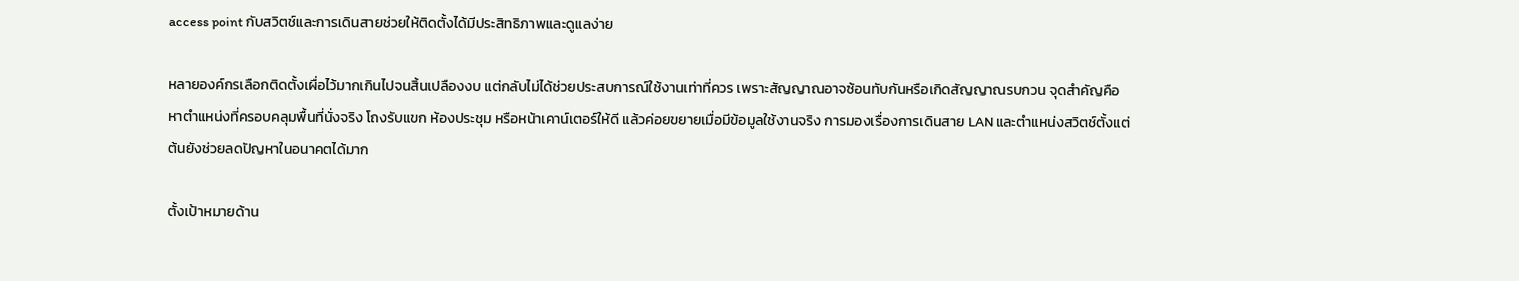access point กับสวิตช์และการเดินสายช่วยให้ติดตั้งได้มีประสิทธิภาพและดูแลง่าย

หลายองค์กรเลือกติดตั้งเผื่อไว้มากเกินไปจนสิ้นเปลืองงบ แต่กลับไม่ได้ช่วยประสบการณ์ใช้งานเท่าที่ควร เพราะสัญญาณอาจซ้อนทับกันหรือเกิดสัญญาณรบกวน จุดสำคัญคือหาตำแหน่งที่ครอบคลุมพื้นที่นั่งจริง โถงรับแขก ห้องประชุม หรือหน้าเคาน์เตอร์ให้ดี แล้วค่อยขยายเมื่อมีข้อมูลใช้งานจริง การมองเรื่องการเดินสาย LAN และตำแหน่งสวิตช์ตั้งแต่ต้นยังช่วยลดปัญหาในอนาคตได้มาก

ตั้งเป้าหมายด้าน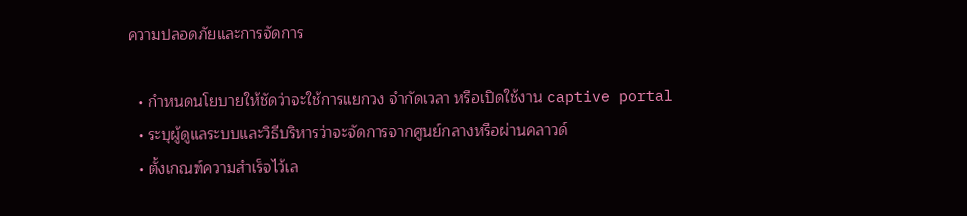ความปลอดภัยและการจัดการ

  • กำหนดนโยบายให้ชัดว่าจะใช้การแยกวง จำกัดเวลา หรือเปิดใช้งาน captive portal
  • ระบุผู้ดูแลระบบและวิธีบริหารว่าจะจัดการจากศูนย์กลางหรือผ่านคลาวด์
  • ตั้งเกณฑ์ความสำเร็จไว้เล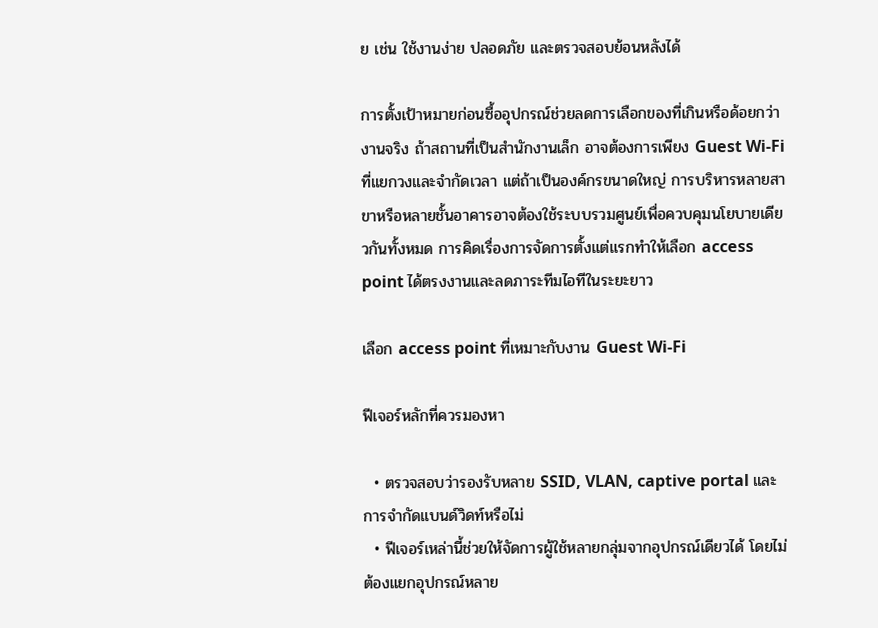ย เช่น ใช้งานง่าย ปลอดภัย และตรวจสอบย้อนหลังได้

การตั้งเป้าหมายก่อนซื้ออุปกรณ์ช่วยลดการเลือกของที่เกินหรือด้อยกว่างานจริง ถ้าสถานที่เป็นสำนักงานเล็ก อาจต้องการเพียง Guest Wi‑Fi ที่แยกวงและจำกัดเวลา แต่ถ้าเป็นองค์กรขนาดใหญ่ การบริหารหลายสาขาหรือหลายชั้นอาคารอาจต้องใช้ระบบรวมศูนย์เพื่อควบคุมนโยบายเดียวกันทั้งหมด การคิดเรื่องการจัดการตั้งแต่แรกทำให้เลือก access point ได้ตรงงานและลดภาระทีมไอทีในระยะยาว

เลือก access point ที่เหมาะกับงาน Guest Wi‑Fi

ฟีเจอร์หลักที่ควรมองหา

  • ตรวจสอบว่ารองรับหลาย SSID, VLAN, captive portal และการจำกัดแบนด์วิดท์หรือไม่
  • ฟีเจอร์เหล่านี้ช่วยให้จัดการผู้ใช้หลายกลุ่มจากอุปกรณ์เดียวได้ โดยไม่ต้องแยกอุปกรณ์หลาย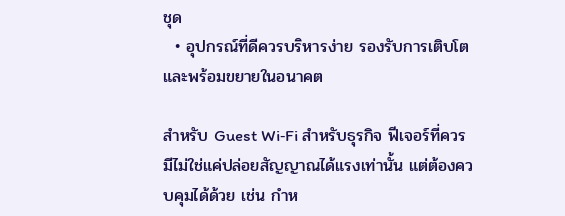ชุด
  • อุปกรณ์ที่ดีควรบริหารง่าย รองรับการเติบโต และพร้อมขยายในอนาคต

สำหรับ Guest Wi‑Fi สำหรับธุรกิจ ฟีเจอร์ที่ควรมีไม่ใช่แค่ปล่อยสัญญาณได้แรงเท่านั้น แต่ต้องควบคุมได้ด้วย เช่น กำห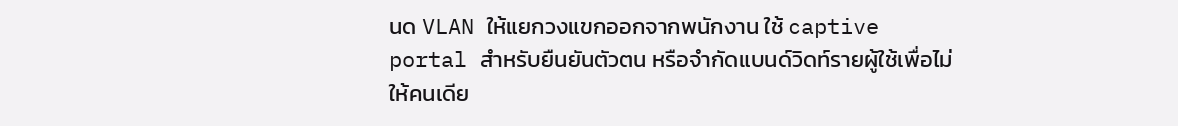นด VLAN ให้แยกวงแขกออกจากพนักงาน ใช้ captive portal สำหรับยืนยันตัวตน หรือจำกัดแบนด์วิดท์รายผู้ใช้เพื่อไม่ให้คนเดีย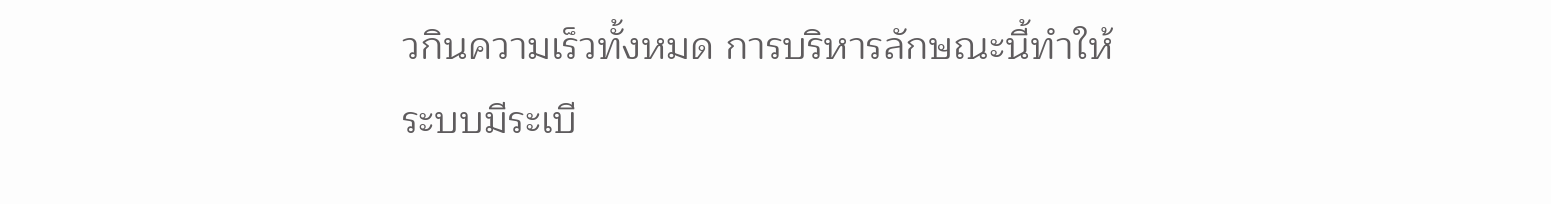วกินความเร็วทั้งหมด การบริหารลักษณะนี้ทำให้ระบบมีระเบี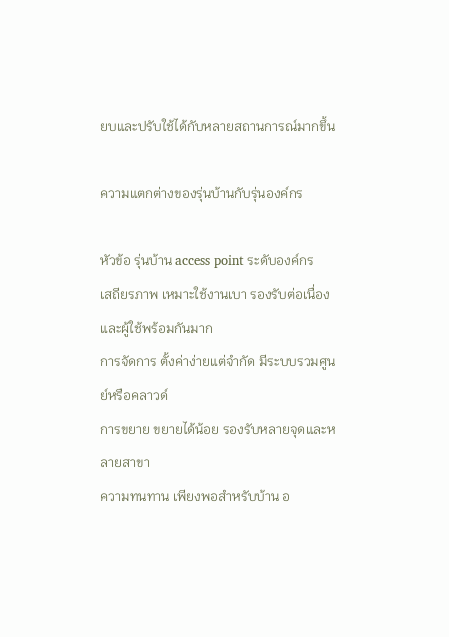ยบและปรับใช้ได้กับหลายสถานการณ์มากขึ้น

ความแตกต่างของรุ่นบ้านกับรุ่นองค์กร

หัวข้อ รุ่นบ้าน access point ระดับองค์กร
เสถียรภาพ เหมาะใช้งานเบา รองรับต่อเนื่องและผู้ใช้พร้อมกันมาก
การจัดการ ตั้งค่าง่ายแต่จำกัด มีระบบรวมศูนย์หรือคลาวด์
การขยาย ขยายได้น้อย รองรับหลายจุดและหลายสาขา
ความทนทาน เพียงพอสำหรับบ้าน อ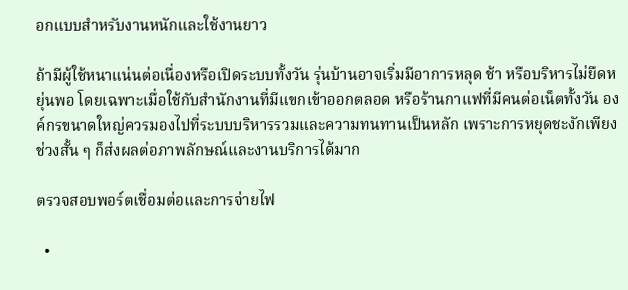อกแบบสำหรับงานหนักและใช้งานยาว

ถ้ามีผู้ใช้หนาแน่นต่อเนื่องหรือเปิดระบบทั้งวัน รุ่นบ้านอาจเริ่มมีอาการหลุด ช้า หรือบริหารไม่ยืดหยุ่นพอ โดยเฉพาะเมื่อใช้กับสำนักงานที่มีแขกเข้าออกตลอด หรือร้านกาแฟที่มีคนต่อเน็ตทั้งวัน องค์กรขนาดใหญ่ควรมองไปที่ระบบบริหารรวมและความทนทานเป็นหลัก เพราะการหยุดชะงักเพียงช่วงสั้น ๆ ก็ส่งผลต่อภาพลักษณ์และงานบริการได้มาก

ตรวจสอบพอร์ตเชื่อมต่อและการจ่ายไฟ

  •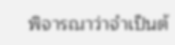พิจารณาว่าจำเป็นต้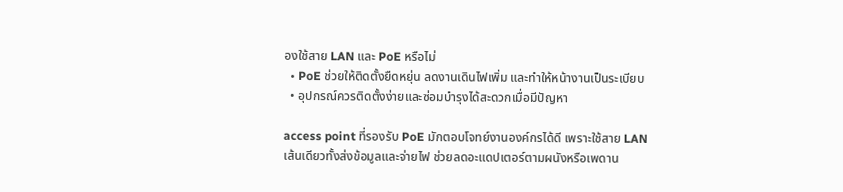องใช้สาย LAN และ PoE หรือไม่
  • PoE ช่วยให้ติดตั้งยืดหยุ่น ลดงานเดินไฟเพิ่ม และทำให้หน้างานเป็นระเบียบ
  • อุปกรณ์ควรติดตั้งง่ายและซ่อมบำรุงได้สะดวกเมื่อมีปัญหา

access point ที่รองรับ PoE มักตอบโจทย์งานองค์กรได้ดี เพราะใช้สาย LAN เส้นเดียวทั้งส่งข้อมูลและจ่ายไฟ ช่วยลดอะแดปเตอร์ตามผนังหรือเพดาน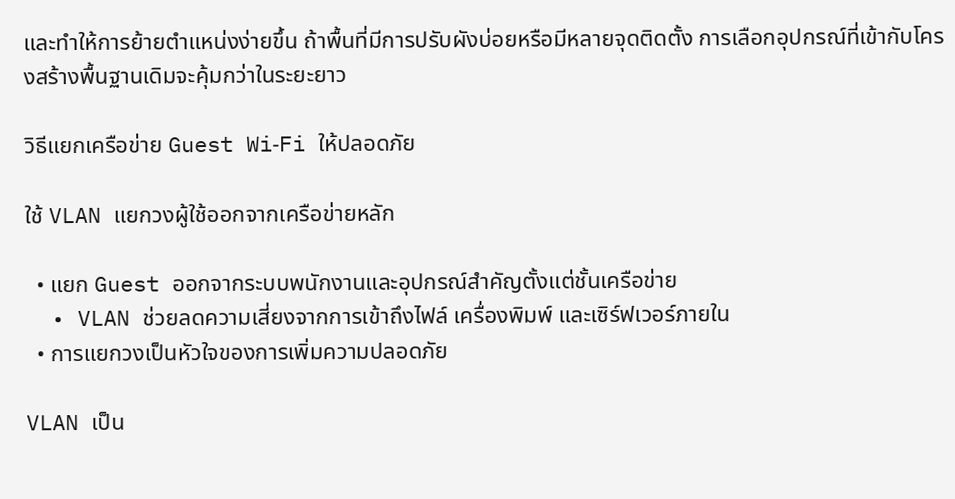และทำให้การย้ายตำแหน่งง่ายขึ้น ถ้าพื้นที่มีการปรับผังบ่อยหรือมีหลายจุดติดตั้ง การเลือกอุปกรณ์ที่เข้ากับโครงสร้างพื้นฐานเดิมจะคุ้มกว่าในระยะยาว

วิธีแยกเครือข่าย Guest Wi‑Fi ให้ปลอดภัย

ใช้ VLAN แยกวงผู้ใช้ออกจากเครือข่ายหลัก

  • แยก Guest ออกจากระบบพนักงานและอุปกรณ์สำคัญตั้งแต่ชั้นเครือข่าย
  • VLAN ช่วยลดความเสี่ยงจากการเข้าถึงไฟล์ เครื่องพิมพ์ และเซิร์ฟเวอร์ภายใน
  • การแยกวงเป็นหัวใจของการเพิ่มความปลอดภัย

VLAN เป็น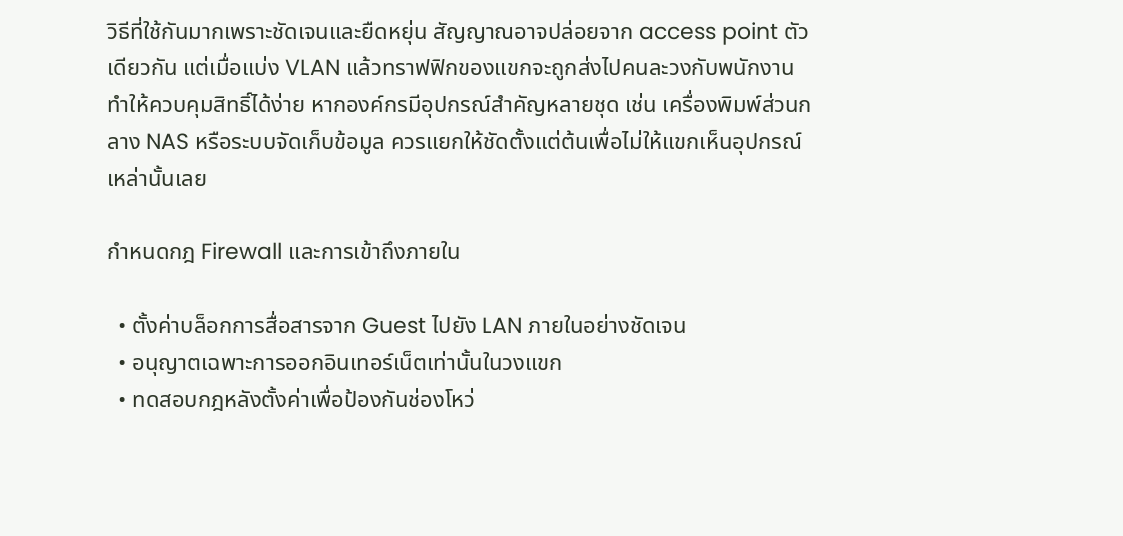วิธีที่ใช้กันมากเพราะชัดเจนและยืดหยุ่น สัญญาณอาจปล่อยจาก access point ตัวเดียวกัน แต่เมื่อแบ่ง VLAN แล้วทราฟฟิกของแขกจะถูกส่งไปคนละวงกับพนักงาน ทำให้ควบคุมสิทธิ์ได้ง่าย หากองค์กรมีอุปกรณ์สำคัญหลายชุด เช่น เครื่องพิมพ์ส่วนกลาง NAS หรือระบบจัดเก็บข้อมูล ควรแยกให้ชัดตั้งแต่ต้นเพื่อไม่ให้แขกเห็นอุปกรณ์เหล่านั้นเลย

กำหนดกฎ Firewall และการเข้าถึงภายใน

  • ตั้งค่าบล็อกการสื่อสารจาก Guest ไปยัง LAN ภายในอย่างชัดเจน
  • อนุญาตเฉพาะการออกอินเทอร์เน็ตเท่านั้นในวงแขก
  • ทดสอบกฎหลังตั้งค่าเพื่อป้องกันช่องโหว่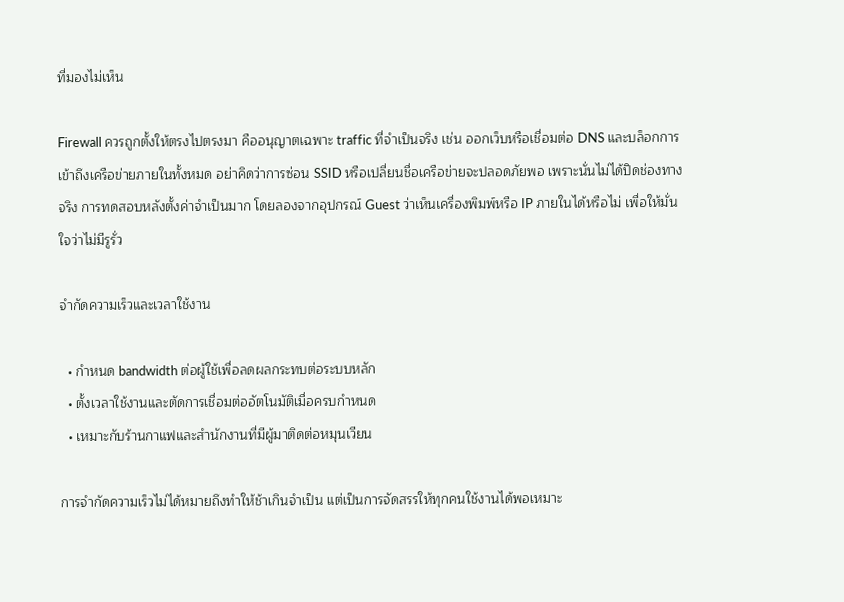ที่มองไม่เห็น

Firewall ควรถูกตั้งให้ตรงไปตรงมา คืออนุญาตเฉพาะ traffic ที่จำเป็นจริง เช่น ออกเว็บหรือเชื่อมต่อ DNS และบล็อกการเข้าถึงเครือข่ายภายในทั้งหมด อย่าคิดว่าการซ่อน SSID หรือเปลี่ยนชื่อเครือข่ายจะปลอดภัยพอ เพราะนั่นไม่ได้ปิดช่องทางจริง การทดสอบหลังตั้งค่าจำเป็นมาก โดยลองจากอุปกรณ์ Guest ว่าเห็นเครื่องพิมพ์หรือ IP ภายในได้หรือไม่ เพื่อให้มั่นใจว่าไม่มีรูรั่ว

จำกัดความเร็วและเวลาใช้งาน

  • กำหนด bandwidth ต่อผู้ใช้เพื่อลดผลกระทบต่อระบบหลัก
  • ตั้งเวลาใช้งานและตัดการเชื่อมต่ออัตโนมัติเมื่อครบกำหนด
  • เหมาะกับร้านกาแฟและสำนักงานที่มีผู้มาติดต่อหมุนเวียน

การจำกัดความเร็วไม่ได้หมายถึงทำให้ช้าเกินจำเป็น แต่เป็นการจัดสรรให้ทุกคนใช้งานได้พอเหมาะ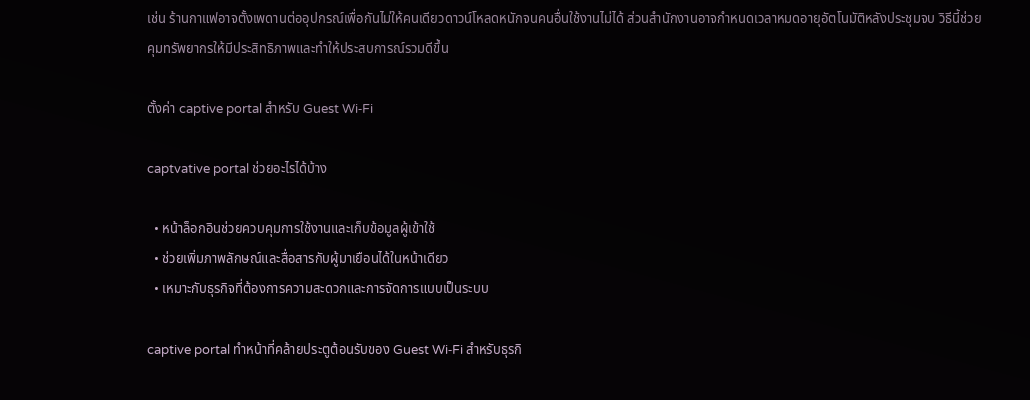เช่น ร้านกาแฟอาจตั้งเพดานต่ออุปกรณ์เพื่อกันไม่ให้คนเดียวดาวน์โหลดหนักจนคนอื่นใช้งานไม่ได้ ส่วนสำนักงานอาจกำหนดเวลาหมดอายุอัตโนมัติหลังประชุมจบ วิธีนี้ช่วยคุมทรัพยากรให้มีประสิทธิภาพและทำให้ประสบการณ์รวมดีขึ้น

ตั้งค่า captive portal สำหรับ Guest Wi‑Fi

captvative portal ช่วยอะไรได้บ้าง

  • หน้าล็อกอินช่วยควบคุมการใช้งานและเก็บข้อมูลผู้เข้าใช้
  • ช่วยเพิ่มภาพลักษณ์และสื่อสารกับผู้มาเยือนได้ในหน้าเดียว
  • เหมาะกับธุรกิจที่ต้องการความสะดวกและการจัดการแบบเป็นระบบ

captive portal ทำหน้าที่คล้ายประตูต้อนรับของ Guest Wi‑Fi สำหรับธุรกิ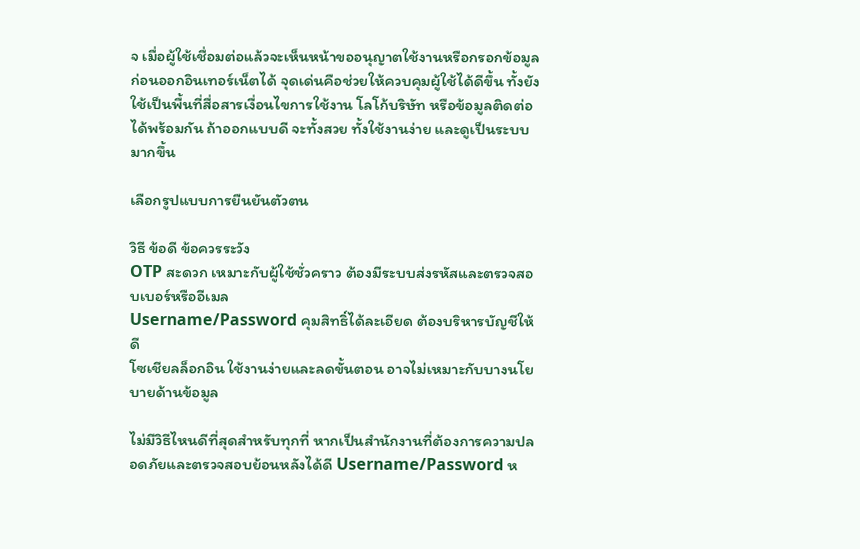จ เมื่อผู้ใช้เชื่อมต่อแล้วจะเห็นหน้าขออนุญาตใช้งานหรือกรอกข้อมูลก่อนออกอินเทอร์เน็ตได้ จุดเด่นคือช่วยให้ควบคุมผู้ใช้ได้ดีขึ้น ทั้งยังใช้เป็นพื้นที่สื่อสารเงื่อนไขการใช้งาน โลโก้บริษัท หรือข้อมูลติดต่อได้พร้อมกัน ถ้าออกแบบดี จะทั้งสวย ทั้งใช้งานง่าย และดูเป็นระบบมากขึ้น

เลือกรูปแบบการยืนยันตัวตน

วิธี ข้อดี ข้อควรระวัง
OTP สะดวก เหมาะกับผู้ใช้ชั่วคราว ต้องมีระบบส่งรหัสและตรวจสอบเบอร์หรืออีเมล
Username/Password คุมสิทธิ์ได้ละเอียด ต้องบริหารบัญชีให้ดี
โซเชียลล็อกอิน ใช้งานง่ายและลดขั้นตอน อาจไม่เหมาะกับบางนโยบายด้านข้อมูล

ไม่มีวิธีไหนดีที่สุดสำหรับทุกที่ หากเป็นสำนักงานที่ต้องการความปลอดภัยและตรวจสอบย้อนหลังได้ดี Username/Password ห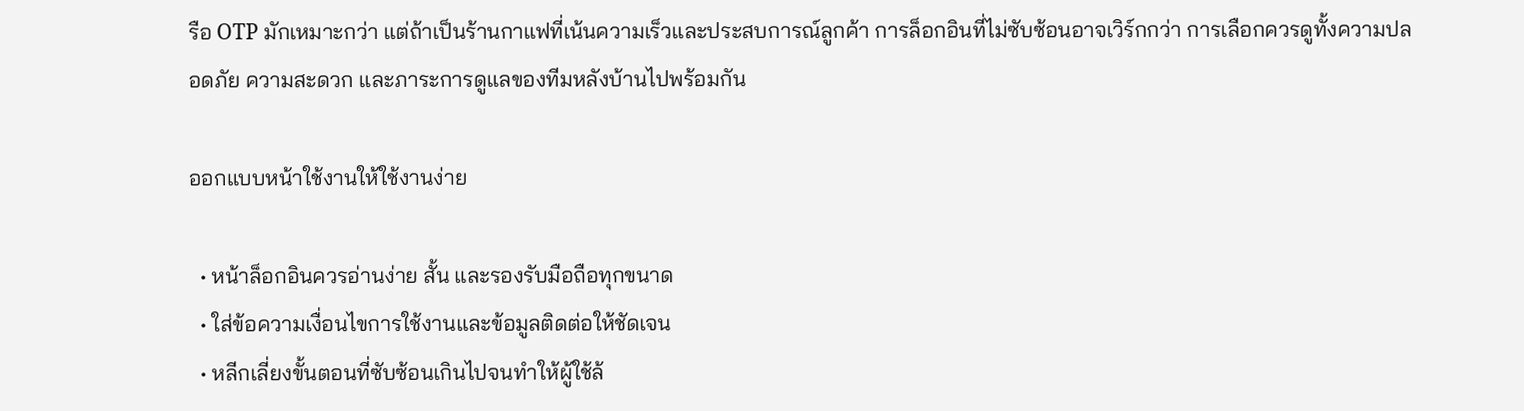รือ OTP มักเหมาะกว่า แต่ถ้าเป็นร้านกาแฟที่เน้นความเร็วและประสบการณ์ลูกค้า การล็อกอินที่ไม่ซับซ้อนอาจเวิร์กกว่า การเลือกควรดูทั้งความปลอดภัย ความสะดวก และภาระการดูแลของทีมหลังบ้านไปพร้อมกัน

ออกแบบหน้าใช้งานให้ใช้งานง่าย

  • หน้าล็อกอินควรอ่านง่าย สั้น และรองรับมือถือทุกขนาด
  • ใส่ข้อความเงื่อนไขการใช้งานและข้อมูลติดต่อให้ชัดเจน
  • หลีกเลี่ยงขั้นตอนที่ซับซ้อนเกินไปจนทำให้ผู้ใช้ล้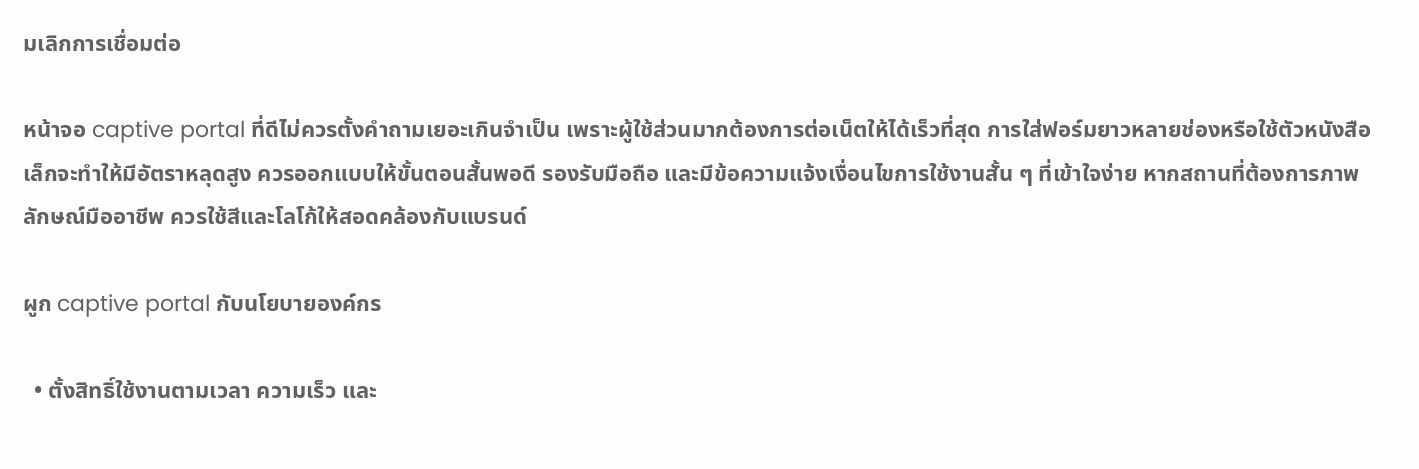มเลิกการเชื่อมต่อ

หน้าจอ captive portal ที่ดีไม่ควรตั้งคำถามเยอะเกินจำเป็น เพราะผู้ใช้ส่วนมากต้องการต่อเน็ตให้ได้เร็วที่สุด การใส่ฟอร์มยาวหลายช่องหรือใช้ตัวหนังสือเล็กจะทำให้มีอัตราหลุดสูง ควรออกแบบให้ขั้นตอนสั้นพอดี รองรับมือถือ และมีข้อความแจ้งเงื่อนไขการใช้งานสั้น ๆ ที่เข้าใจง่าย หากสถานที่ต้องการภาพลักษณ์มืออาชีพ ควรใช้สีและโลโก้ให้สอดคล้องกับแบรนด์

ผูก captive portal กับนโยบายองค์กร

  • ตั้งสิทธิ์ใช้งานตามเวลา ความเร็ว และ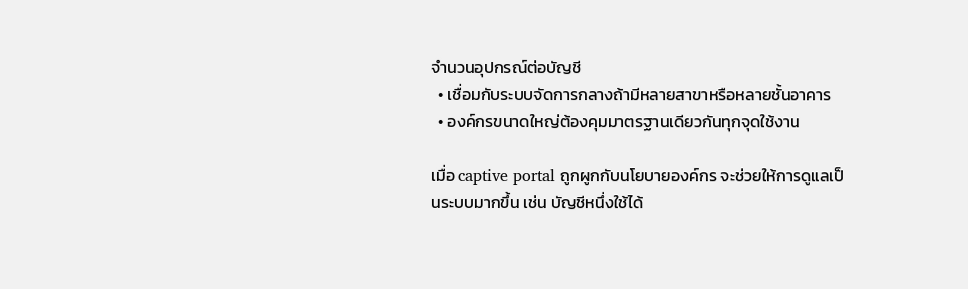จำนวนอุปกรณ์ต่อบัญชี
  • เชื่อมกับระบบจัดการกลางถ้ามีหลายสาขาหรือหลายชั้นอาคาร
  • องค์กรขนาดใหญ่ต้องคุมมาตรฐานเดียวกันทุกจุดใช้งาน

เมื่อ captive portal ถูกผูกกับนโยบายองค์กร จะช่วยให้การดูแลเป็นระบบมากขึ้น เช่น บัญชีหนึ่งใช้ได้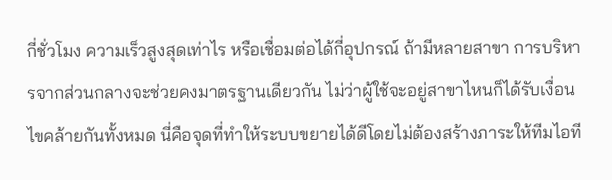กี่ชั่วโมง ความเร็วสูงสุดเท่าไร หรือเชื่อมต่อได้กี่อุปกรณ์ ถ้ามีหลายสาขา การบริหารจากส่วนกลางจะช่วยคงมาตรฐานเดียวกัน ไม่ว่าผู้ใช้จะอยู่สาขาไหนก็ได้รับเงื่อนไขคล้ายกันทั้งหมด นี่คือจุดที่ทำให้ระบบขยายได้ดีโดยไม่ต้องสร้างภาระให้ทีมไอที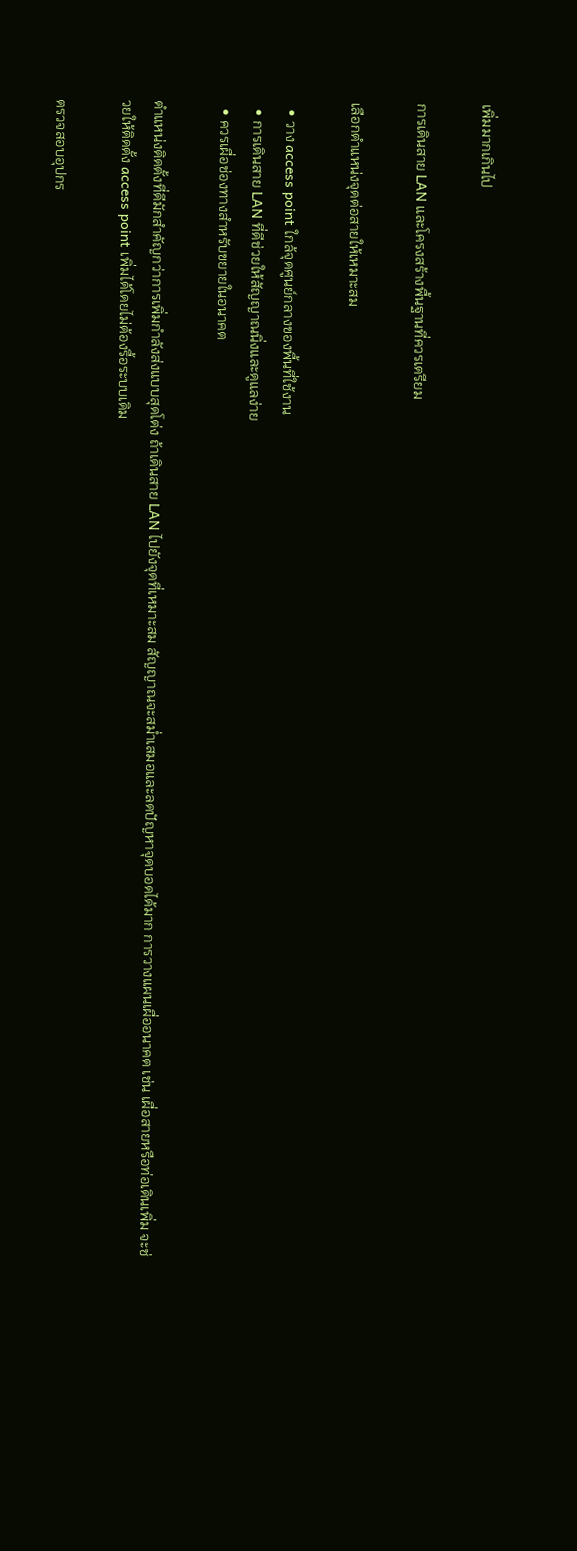เพิ่มมากเกินไป

การเดินสาย LAN และโครงสร้างพื้นฐานที่ควรเตรียม

เลือกตำแหน่งจุดต่อสายให้เหมาะสม

  • วาง access point ใกล้จุดศูนย์กลางของพื้นที่ใช้งาน
  • การเดินสาย LAN ที่ดีช่วยให้สัญญาณนิ่งและดูแลง่าย
  • ควรเผื่อช่องทางสำหรับขยายในอนาคต

ตำแหน่งติดตั้งที่ดีมักสำคัญกว่าการเพิ่มกำลังส่งแบบสุดโต่ง ถ้าเดินสาย LAN ไปยังจุดที่เหมาะสม สัญญาณจะสม่ำเสมอและลดปัญหาจุดบอดได้มาก การวางแผนเผื่ออนาคต เช่น เผื่อสายหรือท่อเดินเพิ่ม จะช่วยให้ติดตั้ง access point เพิ่มได้โดยไม่ต้องรื้อระบบเดิม

ตรวจสอบอุปกร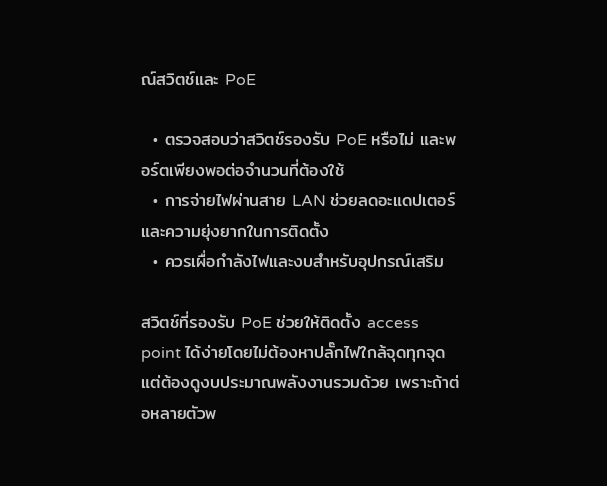ณ์สวิตช์และ PoE

  • ตรวจสอบว่าสวิตช์รองรับ PoE หรือไม่ และพอร์ตเพียงพอต่อจำนวนที่ต้องใช้
  • การจ่ายไฟผ่านสาย LAN ช่วยลดอะแดปเตอร์และความยุ่งยากในการติดตั้ง
  • ควรเผื่อกำลังไฟและงบสำหรับอุปกรณ์เสริม

สวิตช์ที่รองรับ PoE ช่วยให้ติดตั้ง access point ได้ง่ายโดยไม่ต้องหาปลั๊กไฟใกล้จุดทุกจุด แต่ต้องดูงบประมาณพลังงานรวมด้วย เพราะถ้าต่อหลายตัวพ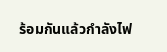ร้อมกันแล้วกำลังไฟ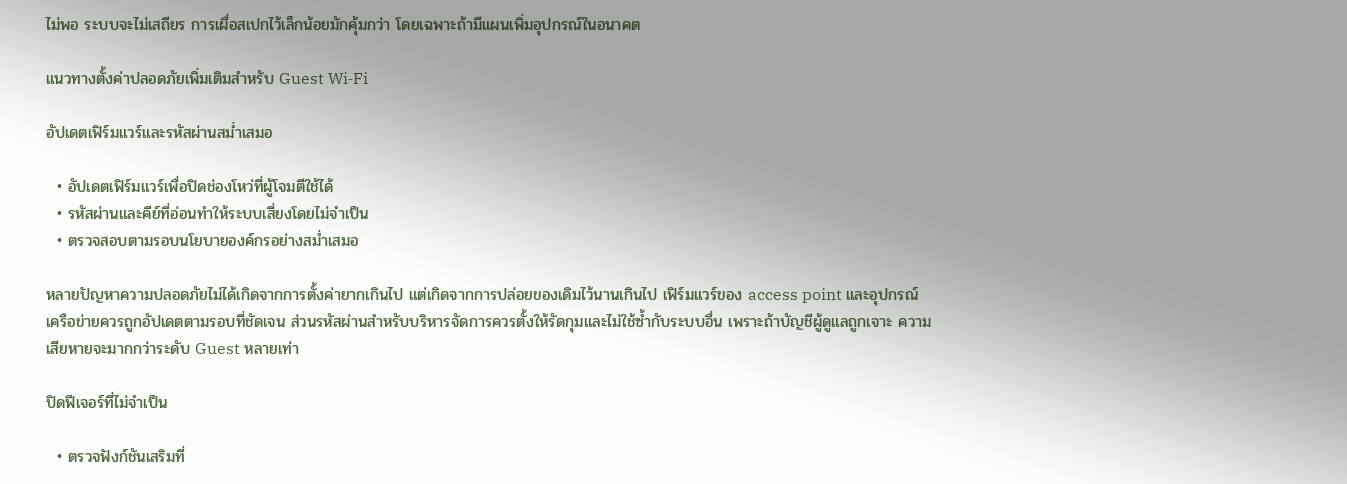ไม่พอ ระบบจะไม่เสถียร การเผื่อสเปกไว้เล็กน้อยมักคุ้มกว่า โดยเฉพาะถ้ามีแผนเพิ่มอุปกรณ์ในอนาคต

แนวทางตั้งค่าปลอดภัยเพิ่มเติมสำหรับ Guest Wi‑Fi

อัปเดตเฟิร์มแวร์และรหัสผ่านสม่ำเสมอ

  • อัปเดตเฟิร์มแวร์เพื่อปิดช่องโหว่ที่ผู้โจมตีใช้ได้
  • รหัสผ่านและคีย์ที่อ่อนทำให้ระบบเสี่ยงโดยไม่จำเป็น
  • ตรวจสอบตามรอบนโยบายองค์กรอย่างสม่ำเสมอ

หลายปัญหาความปลอดภัยไม่ได้เกิดจากการตั้งค่ายากเกินไป แต่เกิดจากการปล่อยของเดิมไว้นานเกินไป เฟิร์มแวร์ของ access point และอุปกรณ์เครือข่ายควรถูกอัปเดตตามรอบที่ชัดเจน ส่วนรหัสผ่านสำหรับบริหารจัดการควรตั้งให้รัดกุมและไม่ใช้ซ้ำกับระบบอื่น เพราะถ้าบัญชีผู้ดูแลถูกเจาะ ความเสียหายจะมากกว่าระดับ Guest หลายเท่า

ปิดฟีเจอร์ที่ไม่จำเป็น

  • ตรวจฟังก์ชันเสริมที่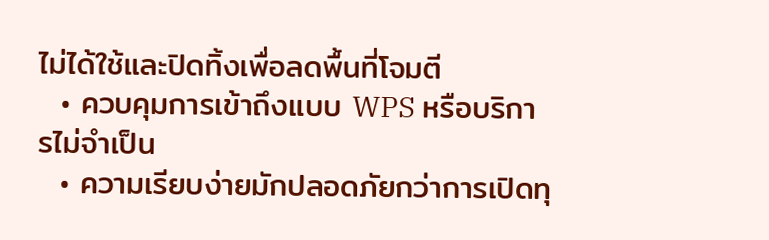ไม่ได้ใช้และปิดทิ้งเพื่อลดพื้นที่โจมตี
  • ควบคุมการเข้าถึงแบบ WPS หรือบริการไม่จำเป็น
  • ความเรียบง่ายมักปลอดภัยกว่าการเปิดทุ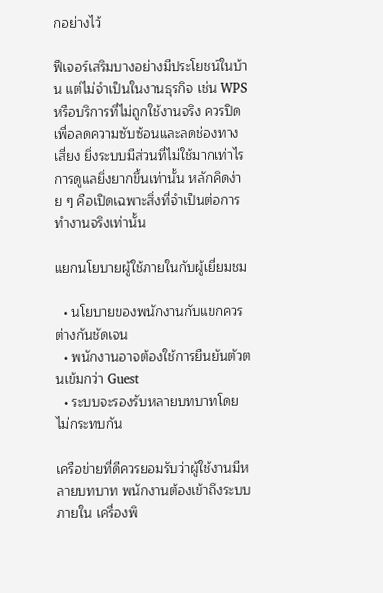กอย่างไว้

ฟีเจอร์เสริมบางอย่างมีประโยชน์ในบ้าน แต่ไม่จำเป็นในงานธุรกิจ เช่น WPS หรือบริการที่ไม่ถูกใช้งานจริง ควรปิดเพื่อลดความซับซ้อนและลดช่องทางเสี่ยง ยิ่งระบบมีส่วนที่ไม่ใช้มากเท่าไร การดูแลยิ่งยากขึ้นเท่านั้น หลักคิดง่าย ๆ คือเปิดเฉพาะสิ่งที่จำเป็นต่อการทำงานจริงเท่านั้น

แยกนโยบายผู้ใช้ภายในกับผู้เยี่ยมชม

  • นโยบายของพนักงานกับแขกควรต่างกันชัดเจน
  • พนักงานอาจต้องใช้การยืนยันตัวตนเข้มกว่า Guest
  • ระบบจะรองรับหลายบทบาทโดยไม่กระทบกัน

เครือข่ายที่ดีควรยอมรับว่าผู้ใช้งานมีหลายบทบาท พนักงานต้องเข้าถึงระบบภายใน เครื่องพิ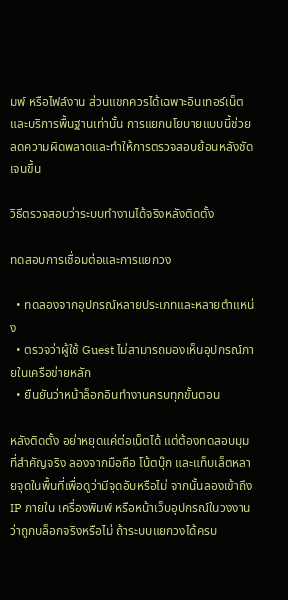มพ์ หรือไฟล์งาน ส่วนแขกควรได้เฉพาะอินเทอร์เน็ตและบริการพื้นฐานเท่านั้น การแยกนโยบายแบบนี้ช่วยลดความผิดพลาดและทำให้การตรวจสอบย้อนหลังชัดเจนขึ้น

วิธีตรวจสอบว่าระบบทำงานได้จริงหลังติดตั้ง

ทดสอบการเชื่อมต่อและการแยกวง

  • ทดลองจากอุปกรณ์หลายประเภทและหลายตำแหน่ง
  • ตรวจว่าผู้ใช้ Guest ไม่สามารถมองเห็นอุปกรณ์ภายในเครือข่ายหลัก
  • ยืนยันว่าหน้าล็อกอินทำงานครบทุกขั้นตอน

หลังติดตั้ง อย่าหยุดแค่ต่อเน็ตได้ แต่ต้องทดสอบมุมที่สำคัญจริง ลองจากมือถือ โน้ตบุ๊ก และแท็บเล็ตหลายจุดในพื้นที่เพื่อดูว่ามีจุดอับหรือไม่ จากนั้นลองเข้าถึง IP ภายใน เครื่องพิมพ์ หรือหน้าเว็บอุปกรณ์ในวงงานว่าถูกบล็อกจริงหรือไม่ ถ้าระบบแยกวงได้ครบ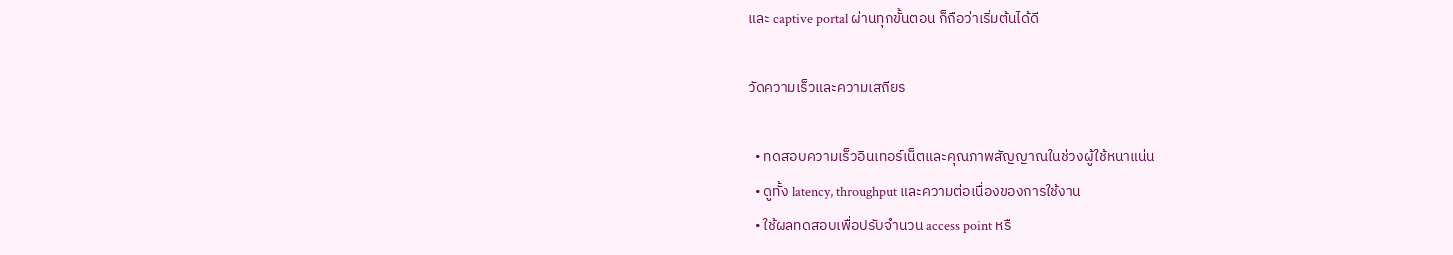และ captive portal ผ่านทุกขั้นตอน ก็ถือว่าเริ่มต้นได้ดี

วัดความเร็วและความเสถียร

  • ทดสอบความเร็วอินเทอร์เน็ตและคุณภาพสัญญาณในช่วงผู้ใช้หนาแน่น
  • ดูทั้ง latency, throughput และความต่อเนื่องของการใช้งาน
  • ใช้ผลทดสอบเพื่อปรับจำนวน access point หรื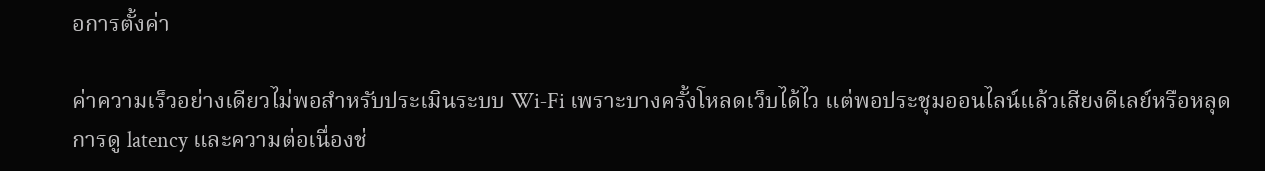อการตั้งค่า

ค่าความเร็วอย่างเดียวไม่พอสำหรับประเมินระบบ Wi‑Fi เพราะบางครั้งโหลดเว็บได้ไว แต่พอประชุมออนไลน์แล้วเสียงดีเลย์หรือหลุด การดู latency และความต่อเนื่องช่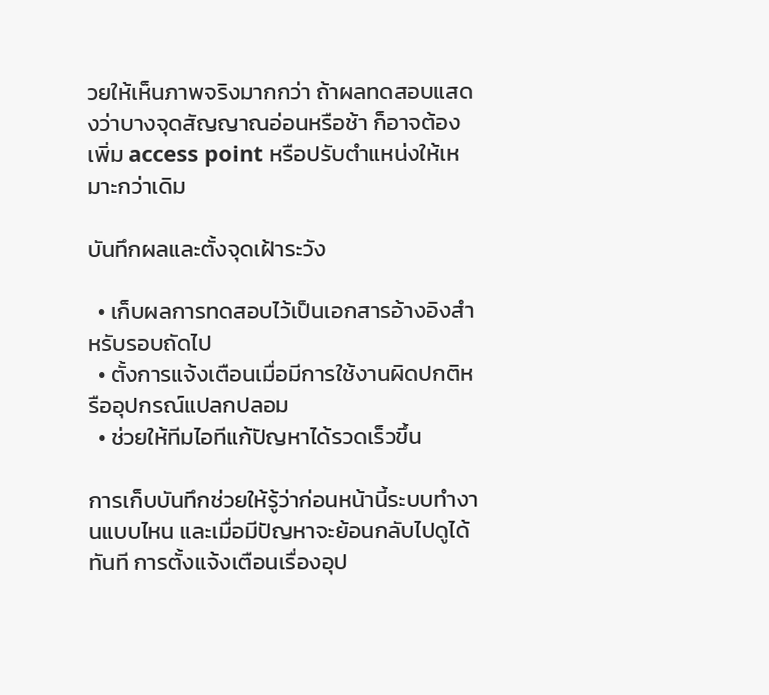วยให้เห็นภาพจริงมากกว่า ถ้าผลทดสอบแสดงว่าบางจุดสัญญาณอ่อนหรือช้า ก็อาจต้องเพิ่ม access point หรือปรับตำแหน่งให้เหมาะกว่าเดิม

บันทึกผลและตั้งจุดเฝ้าระวัง

  • เก็บผลการทดสอบไว้เป็นเอกสารอ้างอิงสำหรับรอบถัดไป
  • ตั้งการแจ้งเตือนเมื่อมีการใช้งานผิดปกติหรืออุปกรณ์แปลกปลอม
  • ช่วยให้ทีมไอทีแก้ปัญหาได้รวดเร็วขึ้น

การเก็บบันทึกช่วยให้รู้ว่าก่อนหน้านี้ระบบทำงานแบบไหน และเมื่อมีปัญหาจะย้อนกลับไปดูได้ทันที การตั้งแจ้งเตือนเรื่องอุป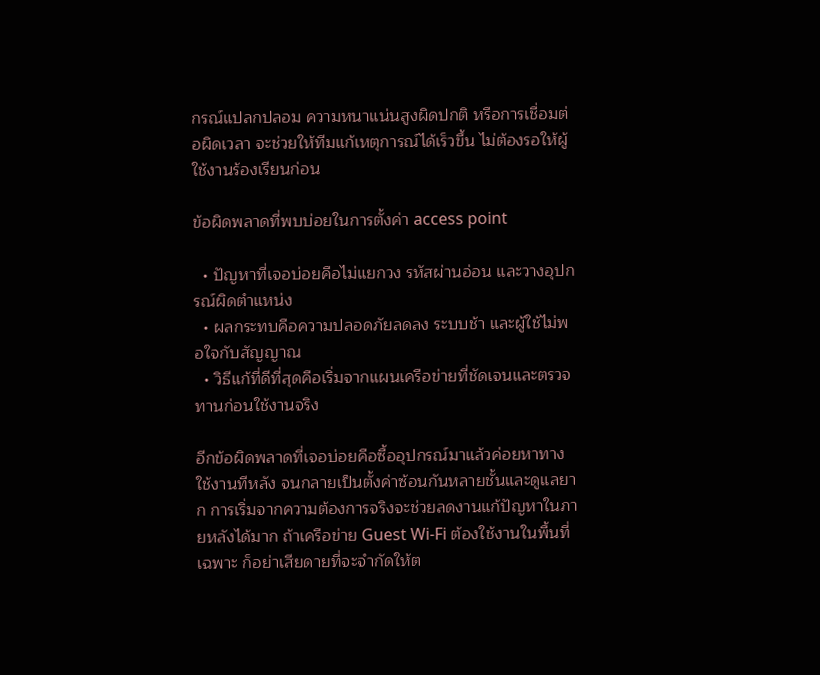กรณ์แปลกปลอม ความหนาแน่นสูงผิดปกติ หรือการเชื่อมต่อผิดเวลา จะช่วยให้ทีมแก้เหตุการณ์ได้เร็วขึ้น ไม่ต้องรอให้ผู้ใช้งานร้องเรียนก่อน

ข้อผิดพลาดที่พบบ่อยในการตั้งค่า access point

  • ปัญหาที่เจอบ่อยคือไม่แยกวง รหัสผ่านอ่อน และวางอุปกรณ์ผิดตำแหน่ง
  • ผลกระทบคือความปลอดภัยลดลง ระบบช้า และผู้ใช้ไม่พอใจกับสัญญาณ
  • วิธีแก้ที่ดีที่สุดคือเริ่มจากแผนเครือข่ายที่ชัดเจนและตรวจทานก่อนใช้งานจริง

อีกข้อผิดพลาดที่เจอบ่อยคือซื้ออุปกรณ์มาแล้วค่อยหาทางใช้งานทีหลัง จนกลายเป็นตั้งค่าซ้อนกันหลายชั้นและดูแลยาก การเริ่มจากความต้องการจริงจะช่วยลดงานแก้ปัญหาในภายหลังได้มาก ถ้าเครือข่าย Guest Wi‑Fi ต้องใช้งานในพื้นที่เฉพาะ ก็อย่าเสียดายที่จะจำกัดให้ต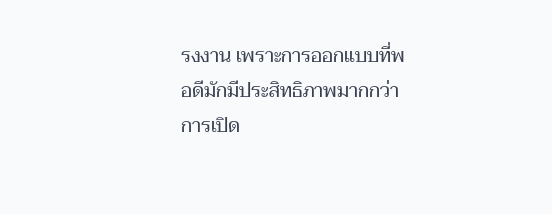รงงาน เพราะการออกแบบที่พอดีมักมีประสิทธิภาพมากกว่าการเปิด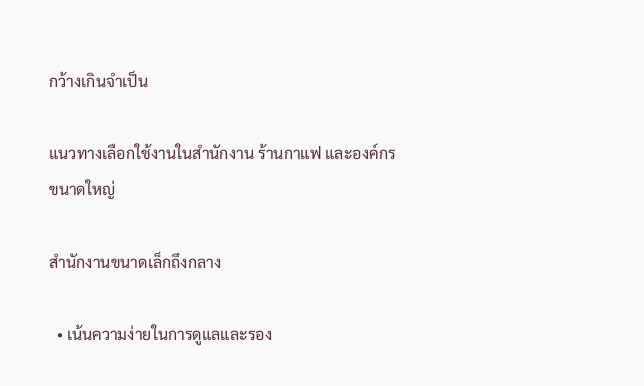กว้างเกินจำเป็น

แนวทางเลือกใช้งานในสำนักงาน ร้านกาแฟ และองค์กรขนาดใหญ่

สำนักงานขนาดเล็กถึงกลาง

  • เน้นความง่ายในการดูแลและรอง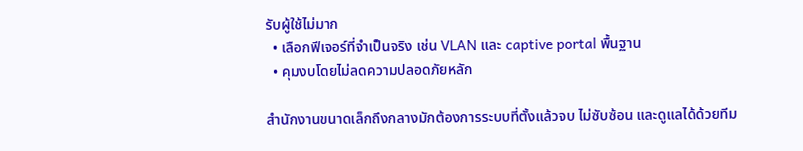รับผู้ใช้ไม่มาก
  • เลือกฟีเจอร์ที่จำเป็นจริง เช่น VLAN และ captive portal พื้นฐาน
  • คุมงบโดยไม่ลดความปลอดภัยหลัก

สำนักงานขนาดเล็กถึงกลางมักต้องการระบบที่ตั้งแล้วจบ ไม่ซับซ้อน และดูแลได้ด้วยทีม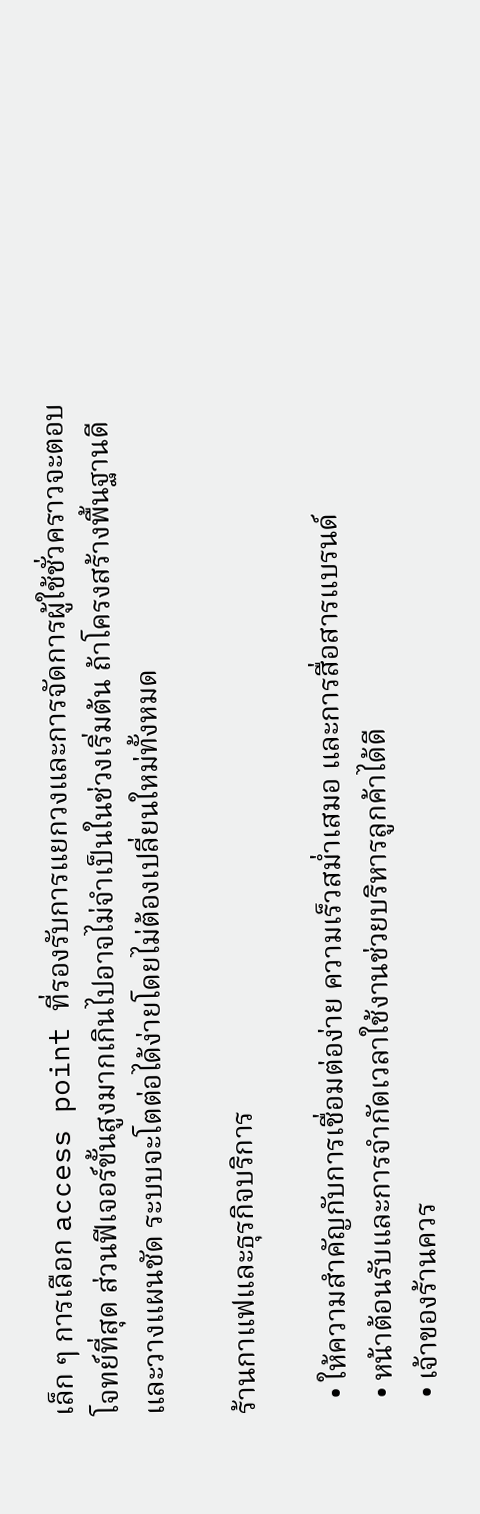เล็ก ๆ การเลือก access point ที่รองรับการแยกวงและการจัดการผู้ใช้ชั่วคราวจะตอบโจทย์ที่สุด ส่วนฟีเจอร์ขั้นสูงมากเกินไปอาจไม่จำเป็นในช่วงเริ่มต้น ถ้าโครงสร้างพื้นฐานดีและวางแผนชัด ระบบจะโตต่อได้ง่ายโดยไม่ต้องเปลี่ยนใหม่ทั้งหมด

ร้านกาแฟและธุรกิจบริการ

  • ให้ความสำคัญกับการเชื่อมต่อง่าย ความเร็วสม่ำเสมอ และการสื่อสารแบรนด์
  • หน้าต้อนรับและการจำกัดเวลาใช้งานช่วยบริหารลูกค้าได้ดี
  • เจ้าของร้านควร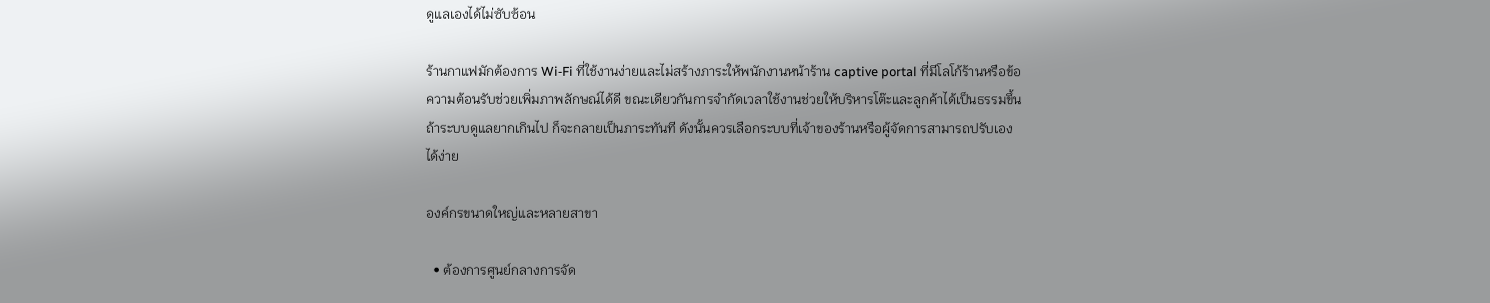ดูแลเองได้ไม่ซับซ้อน

ร้านกาแฟมักต้องการ Wi‑Fi ที่ใช้งานง่ายและไม่สร้างภาระให้พนักงานหน้าร้าน captive portal ที่มีโลโก้ร้านหรือข้อความต้อนรับช่วยเพิ่มภาพลักษณ์ได้ดี ขณะเดียวกันการจำกัดเวลาใช้งานช่วยให้บริหารโต๊ะและลูกค้าได้เป็นธรรมขึ้น ถ้าระบบดูแลยากเกินไป ก็จะกลายเป็นภาระทันที ดังนั้นควรเลือกระบบที่เจ้าของร้านหรือผู้จัดการสามารถปรับเองได้ง่าย

องค์กรขนาดใหญ่และหลายสาขา

  • ต้องการศูนย์กลางการจัด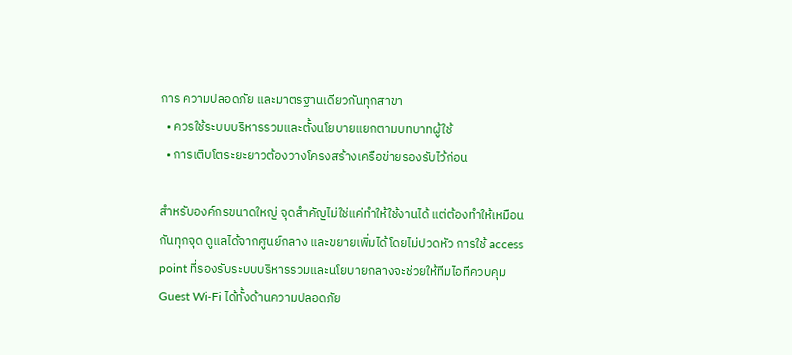การ ความปลอดภัย และมาตรฐานเดียวกันทุกสาขา
  • ควรใช้ระบบบริหารรวมและตั้งนโยบายแยกตามบทบาทผู้ใช้
  • การเติบโตระยะยาวต้องวางโครงสร้างเครือข่ายรองรับไว้ก่อน

สำหรับองค์กรขนาดใหญ่ จุดสำคัญไม่ใช่แค่ทำให้ใช้งานได้ แต่ต้องทำให้เหมือนกันทุกจุด ดูแลได้จากศูนย์กลาง และขยายเพิ่มได้โดยไม่ปวดหัว การใช้ access point ที่รองรับระบบบริหารรวมและนโยบายกลางจะช่วยให้ทีมไอทีควบคุม Guest Wi‑Fi ได้ทั้งด้านความปลอดภัย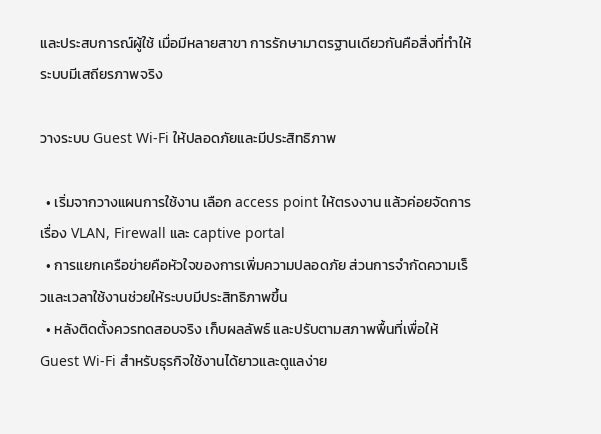และประสบการณ์ผู้ใช้ เมื่อมีหลายสาขา การรักษามาตรฐานเดียวกันคือสิ่งที่ทำให้ระบบมีเสถียรภาพจริง

วางระบบ Guest Wi‑Fi ให้ปลอดภัยและมีประสิทธิภาพ

  • เริ่มจากวางแผนการใช้งาน เลือก access point ให้ตรงงาน แล้วค่อยจัดการเรื่อง VLAN, Firewall และ captive portal
  • การแยกเครือข่ายคือหัวใจของการเพิ่มความปลอดภัย ส่วนการจำกัดความเร็วและเวลาใช้งานช่วยให้ระบบมีประสิทธิภาพขึ้น
  • หลังติดตั้งควรทดสอบจริง เก็บผลลัพธ์ และปรับตามสภาพพื้นที่เพื่อให้ Guest Wi‑Fi สำหรับธุรกิจใช้งานได้ยาวและดูแลง่าย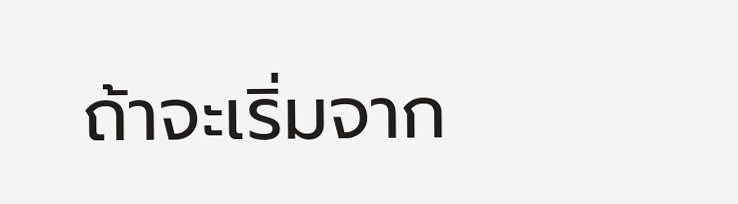ถ้าจะเริ่มจาก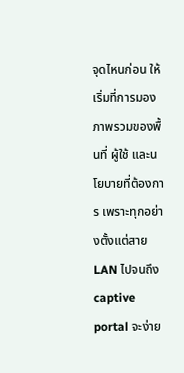จุดไหนก่อน ให้เริ่มที่การมองภาพรวมของพื้นที่ ผู้ใช้ และนโยบายที่ต้องการ เพราะทุกอย่างตั้งแต่สาย LAN ไปจนถึง captive portal จะง่าย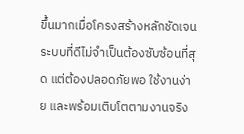ขึ้นมากเมื่อโครงสร้างหลักชัดเจน ระบบที่ดีไม่จำเป็นต้องซับซ้อนที่สุด แต่ต้องปลอดภัยพอ ใช้งานง่าย และพร้อมเติบโตตามงานจริง